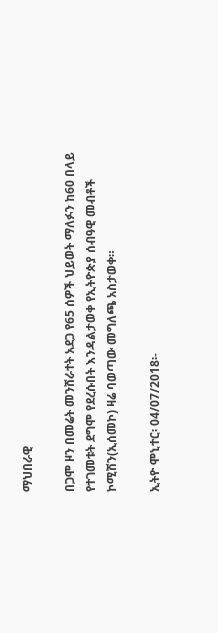ማህበራዊ

በጋሞ ዞን በመሬት መንሸራተት አደጋ የ65 ሰዎች ህይወት ማለፉን ከ60 በላይ የተገመቱት ደግሞ የደረሱበት እንዳልታወቀ የኢትዮጵያ ሰብዓዊ መብቶች ኮሚሽን(ኢሰመኮ) ዛሬ ባወጣው መግለጫ አስታወቀ።

ኢትዮ ሞኒተር፡ 04/07/2018፡-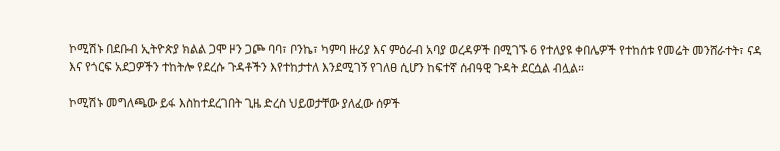ኮሚሽኑ በደቡብ ኢትዮጵያ ክልል ጋሞ ዞን ጋጮ ባባ፣ ቦንኬ፣ ካምባ ዙሪያ እና ምዕራብ አባያ ወረዳዎች በሚገኙ 6 የተለያዩ ቀበሌዎች የተከሰቱ የመሬት መንሸራተት፣ ናዳ እና የጎርፍ አደጋዎችን ተከትሎ የደረሱ ጉዳቶችን እየተከታተለ እንደሚገኝ የገለፀ ሲሆን ከፍተኛ ሰብዓዊ ጉዳት ደርሷል ብሏል።

ኮሚሽኑ መግለጫው ይፋ እስከተደረገበት ጊዜ ድረስ ህይወታቸው ያለፈው ሰዎች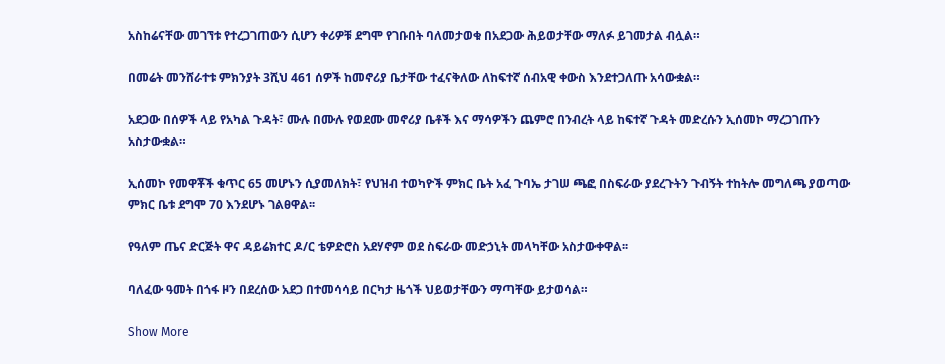አስከሬናቸው መገኘቱ የተረጋገጠውን ሲሆን ቀሪዎቹ ደግሞ የገቡበት ባለመታወቁ በአደጋው ሕይወታቸው ማለፉ ይገመታል ብሏል።

በመሬት መንሸራተቱ ምክንያት 3ሺህ 461 ሰዎች ከመኖሪያ ቤታቸው ተፈናቅለው ለከፍተኛ ሰብአዊ ቀውስ እንደተጋለጡ አሳውቋል።

አደጋው በሰዎች ላይ የአካል ጉዳት፣ ሙሉ በሙሉ የወደሙ መኖሪያ ቤቶች እና ማሳዎችን ጨምሮ በንብረት ላይ ከፍተኛ ጉዳት መድረሱን ኢሰመኮ ማረጋገጡን አስታውቋል።

ኢሰመኮ የመዋቾች ቁጥር 65 መሆኑን ሲያመለክት፣ የህዝብ ተወካዮች ምክር ቤት አፈ ጉባኤ ታገሠ ጫፎ በስፍራው ያደረጉትን ጉብኝት ተከትሎ መግለጫ ያወጣው ምክር ቤቱ ደግሞ 70 እንደሆኑ ገልፀዋል፡፡

የዓለም ጤና ድርጅት ዋና ዳይሬክተር ዶ/ር ቴዎድሮስ አደሃኖም ወደ ስፍራው መድኃኒት መላካቸው አስታውቀዋል፡፡

ባለፈው ዓመት በጎፋ ዞን በደረሰው አደጋ በተመሳሳይ በርካታ ዜጎች ህይወታቸውን ማጣቸው ይታወሳል።

Show More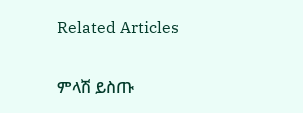Related Articles

ምላሽ ይስጡ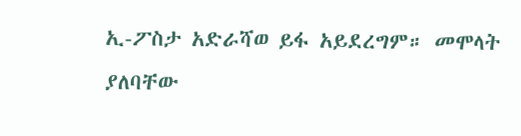ኢ-ፖስታ አድራሻወ ይፋ አይደረግም። መሞላት ያለባቸው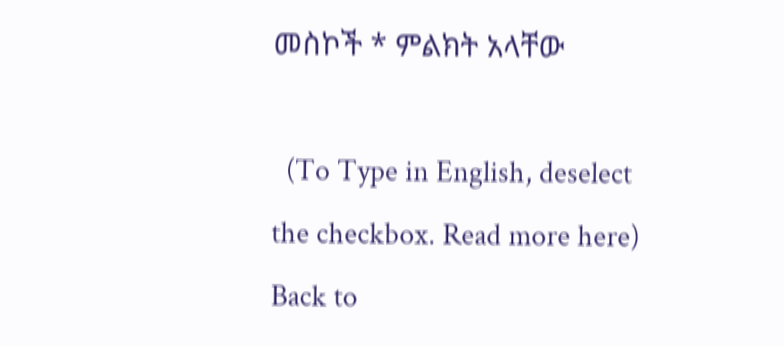መስኮች * ምልክት አላቸው

  (To Type in English, deselect the checkbox. Read more here)
Back to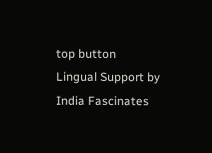top button
Lingual Support by India Fascinates